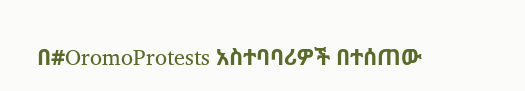በ#OromoProtests አስተባባሪዎች በተሰጠው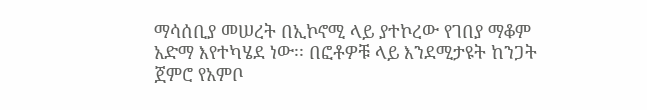ማሳሰቢያ መሠረት በኢኮኖሚ ላይ ያተኮረው የገበያ ማቆም አድማ እየተካሄደ ነው፡፡ በፎቶዎቹ ላይ እንደሚታዩት ከንጋት ጀምሮ የአምቦ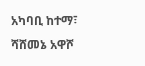አካባቢ ከተማ፣ ሻሸመኔ አዋሾ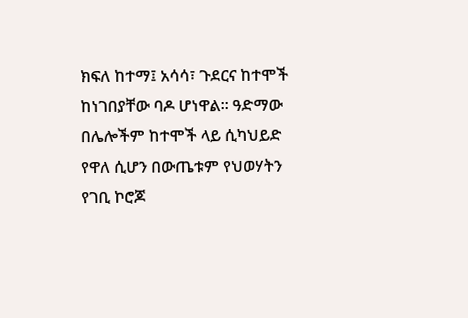ክፍለ ከተማ፤ አሳሳ፣ ጉደርና ከተሞች ከነገበያቸው ባዶ ሆነዋል፡፡ ዓድማው በሌሎችም ከተሞች ላይ ሲካህይድ የዋለ ሲሆን በውጤቱም የህወሃትን የገቢ ኮሮጆ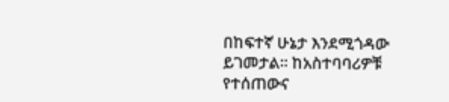በከፍተኛ ሁኔታ እንደሚጎዳው ይገመታል፡፡ ከአስተባባሪዎቹ የተሰጠውና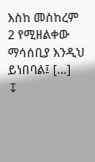እስከ መስከረም 2 የሚዘልቀው ማሳሰቢያ እንዲህ ይነበባል፤ […]
↧